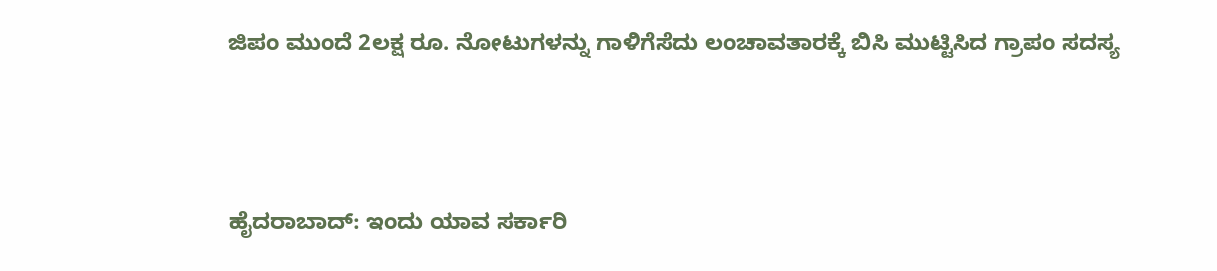ಜಿಪಂ ಮುಂದೆ 2ಲಕ್ಷ ರೂ. ನೋಟುಗಳನ್ನು ಗಾಳಿಗೆಸೆದು ಲಂಚಾವತಾರಕ್ಕೆ ಬಿಸಿ ಮುಟ್ಟಿಸಿದ ಗ್ರಾಪಂ ಸದಸ್ಯ




ಹೈದರಾಬಾದ್: ಇಂದು ಯಾವ ಸರ್ಕಾರಿ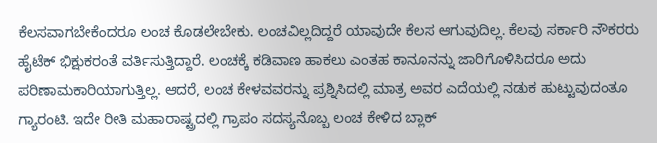ಕೆಲಸವಾಗಬೇಕೆಂದರೂ ಲಂಚ ಕೊಡಲೇಬೇಕು. ಲಂಚವಿಲ್ಲದಿದ್ದರೆ ಯಾವುದೇ ಕೆಲಸ ಆಗುವುದಿಲ್ಲ. ಕೆಲವು ಸರ್ಕಾರಿ ನೌಕರರು ಹೈಟೆಕ್ ಭಿಕ್ಷುಕರಂತೆ ವರ್ತಿಸುತ್ತಿದ್ದಾರೆ. ಲಂಚಕ್ಕೆ ಕಡಿವಾಣ ಹಾಕಲು ಎಂತಹ ಕಾನೂನನ್ನು ಜಾರಿಗೊಳಿಸಿದರೂ ಅದು ಪರಿಣಾಮಕಾರಿಯಾಗುತ್ತಿಲ್ಲ. ಆದರೆ, ಲಂಚ ಕೇಳವವರನ್ನು ಪ್ರಶ್ನಿಸಿದಲ್ಲಿ ಮಾತ್ರ ಅವರ ಎದೆಯಲ್ಲಿ ನಡುಕ ಹುಟ್ಟುವುದಂತೂ ಗ್ಯಾರಂಟಿ. ಇದೇ ರೀತಿ ಮಹಾರಾಷ್ಟ್ರದಲ್ಲಿ ಗ್ರಾಪಂ ಸದಸ್ಯನೊಬ್ಬ ಲಂಚ ಕೇಳಿದ ಬ್ಲಾಕ್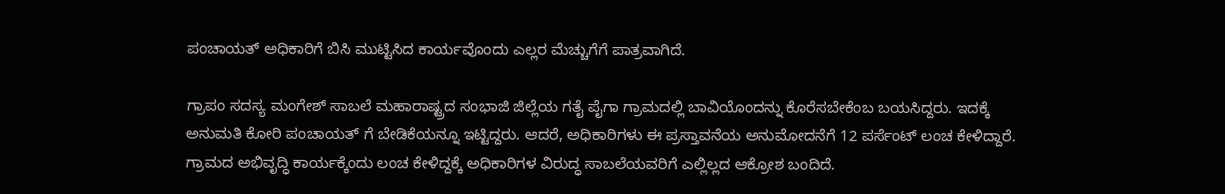ಪಂಚಾಯತ್ ಅಧಿಕಾರಿಗೆ ಬಿಸಿ ಮುಟ್ಟಿಸಿದ ಕಾರ್ಯವೊಂದು ಎಲ್ಲರ ಮೆಚ್ಚುಗೆಗೆ ಪಾತ್ರವಾಗಿದೆ.

ಗ್ರಾಪಂ ಸದಸ್ಯ ಮಂಗೇಶ್ ಸಾಬಲೆ ಮಹಾರಾಷ್ಟ್ರದ ಸಂಭಾಜಿ ಜಿಲ್ಲೆಯ ಗತೈ ಪೈಗಾ ಗ್ರಾಮದಲ್ಲಿ ಬಾವಿಯೊಂದನ್ನು ಕೊರೆಸಬೇಕೆಂಬ ಬಯಸಿದ್ದರು. ಇದಕ್ಕೆ ಅನುಮತಿ ಕೋರಿ ಪಂಚಾಯತ್ ಗೆ ಬೇಡಿಕೆಯನ್ನೂ ಇಟ್ಟಿದ್ದರು. ಆದರೆ, ಅಧಿಕಾರಿಗಳು ಈ ಪ್ರಸ್ತಾವನೆಯ ಅನುಮೋದನೆಗೆ 12 ಪರ್ಸೆಂಟ್ ಲಂಚ ಕೇಳಿದ್ದಾರೆ. ಗ್ರಾಮದ ಅಭಿವೃದ್ಧಿ ಕಾರ್ಯಕ್ಕೆಂದು ಲಂಚ ಕೇಳಿದ್ದಕ್ಕೆ ಅಧಿಕಾರಿಗಳ ವಿರುದ್ಧ ಸಾಬಲೆಯವರಿಗೆ ಎಲ್ಲಿಲ್ಲದ ಆಕ್ರೋಶ ಬಂದಿದೆ.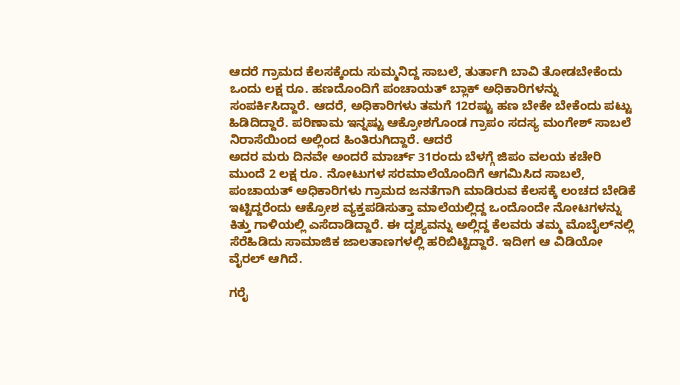ಆದರೆ ಗ್ರಾಮದ ಕೆಲಸಕ್ಕೆಂದು ಸುಮ್ಮನಿದ್ದ ಸಾಬಲೆ, ತುರ್ತಾಗಿ ಬಾವಿ ತೋಡಬೇಕೆಂದು ಒಂದು ಲಕ್ಷ ರೂ. ಹಣದೊಂದಿಗೆ ಪಂಚಾಯತ್ ಬ್ಲಾಕ್ ಅಧಿಕಾರಿಗಳನ್ನು ಸಂಪರ್ಕಿಸಿದ್ದಾರೆ. ಆದರೆ, ಅಧಿಕಾರಿಗಳು ತಮಗೆ 12ರಷ್ಟು ಹಣ ಬೇಕೇ ಬೇಕೆಂದು ಪಟ್ಟು ಹಿಡಿದಿದ್ದಾರೆ. ಪರಿಣಾಮ ಇನ್ನಷ್ಟು ಆಕ್ರೋಶಗೊಂಡ ಗ್ರಾಪಂ ಸದಸ್ಯ ಮಂಗೇಶ್ ಸಾಬಲೆ ನಿರಾಸೆಯಿಂದ ಅಲ್ಲಿಂದ ಹಿಂತಿರುಗಿದ್ದಾರೆ. ಆದರೆ
ಅದರ ಮರು ದಿನವೇ ಅಂದರೆ ಮಾರ್ಚ್ 31ರಂದು ಬೆಳಗ್ಗೆ ಜಿಪಂ ವಲಯ ಕಚೇರಿ ಮುಂದೆ 2 ಲಕ್ಷ ರೂ. ನೋಟುಗಳ ಸರಮಾಲೆಯೊಂದಿಗೆ ಆಗಮಿಸಿದ ಸಾಬಲೆ,  ಪಂಚಾಯತ್ ಅಧಿಕಾರಿಗಳು ಗ್ರಾಮದ ಜನತೆಗಾಗಿ ಮಾಡಿರುವ ಕೆಲಸಕ್ಕೆ ಲಂಚದ ಬೇಡಿಕೆ ಇಟ್ಟಿದ್ದರೆಂದು ಆಕ್ರೋಶ ವ್ಯಕ್ತಪಡಿಸುತ್ತಾ ಮಾಲೆಯಲ್ಲಿದ್ದ ಒಂದೊಂದೇ ನೋಟಗಳನ್ನು ಕಿತ್ತು ಗಾಳಿಯಲ್ಲಿ ಎಸೆದಾಡಿದ್ದಾರೆ. ಈ ದೃಶ್ಯವನ್ನು ಅಲ್ಲಿದ್ದ ಕೆಲವರು ತಮ್ಮ ಮೊಬೈಲ್‌ನಲ್ಲಿ ಸೆರೆಹಿಡಿದು ಸಾಮಾಜಿಕ ಜಾಲತಾಣಗಳಲ್ಲಿ ಹರಿಬಿಟ್ಟಿದ್ದಾರೆ. ಇದೀಗ ಆ ವಿಡಿಯೋ ವೈರಲ್ ಆಗಿದೆ.

ಗರೈ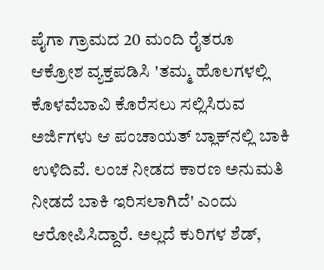ಪೈಗಾ ಗ್ರಾಮದ 20 ಮಂದಿ ರೈತರೂ ಆಕ್ರೋಶ ವ್ಯಕ್ತಪಡಿಸಿ 'ತಮ್ಮ ಹೊಲಗಳಲ್ಲಿ ಕೊಳವೆಬಾವಿ ಕೊರೆಸಲು ಸಲ್ಲಿಸಿರುವ ಅರ್ಜಿಗಳು ಆ ಪಂಚಾಯತ್ ಬ್ಲಾಕ್‌ನಲ್ಲಿ ಬಾಕಿ ಉಳಿದಿವೆ. ಲಂಚ ನೀಡದ ಕಾರಣ ಅನುಮತಿ ನೀಡದೆ ಬಾಕಿ ಇರಿಸಲಾಗಿದೆ' ಎಂದು ಆರೋಪಿಸಿದ್ದಾರೆ. ಅಲ್ಲದೆ ಕುರಿಗಳ ಶೆಡ್,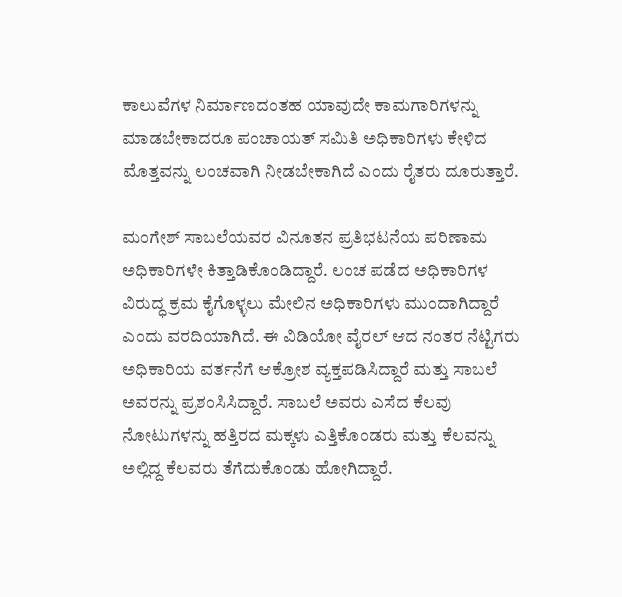ಕಾಲುವೆಗಳ ನಿರ್ಮಾಣದಂತಹ ಯಾವುದೇ ಕಾಮಗಾರಿಗಳನ್ನು ಮಾಡಬೇಕಾದರೂ ಪಂಚಾಯತ್ ಸಮಿತಿ ಅಧಿಕಾರಿಗಳು ಕೇಳಿದ ಮೊತ್ತವನ್ನು ಲಂಚವಾಗಿ ನೀಡಬೇಕಾಗಿದೆ ಎಂದು ರೈತರು ದೂರುತ್ತಾರೆ.

ಮಂಗೇಶ್ ಸಾಬಲೆಯವರ ವಿನೂತನ ಪ್ರತಿಭಟನೆಯ ಪರಿಣಾಮ ಅಧಿಕಾರಿಗಳೇ ಕಿತ್ತಾಡಿಕೊಂಡಿದ್ದಾರೆ. ಲಂಚ ಪಡೆದ ಅಧಿಕಾರಿಗಳ ವಿರುದ್ಧ ಕ್ರಮ ಕೈಗೊಳ್ಳಲು ಮೇಲಿನ ಅಧಿಕಾರಿಗಳು ಮುಂದಾಗಿದ್ದಾರೆ ಎಂದು ವರದಿಯಾಗಿದೆ. ಈ ವಿಡಿಯೋ ವೈರಲ್ ಆದ ನಂತರ ನೆಟ್ಟಿಗರು ಅಧಿಕಾರಿಯ ವರ್ತನೆಗೆ ಆಕ್ರೋಶ ವ್ಯಕ್ತಪಡಿಸಿದ್ದಾರೆ ಮತ್ತು ಸಾಬಲೆ ಅವರನ್ನು ಪ್ರಶಂಸಿಸಿದ್ದಾರೆ. ಸಾಬಲೆ ಅವರು ಎಸೆದ ಕೆಲವು ನೋಟುಗಳನ್ನು ಹತ್ತಿರದ ಮಕ್ಕಳು ಎತ್ತಿಕೊಂಡರು ಮತ್ತು ಕೆಲವನ್ನು ಅಲ್ಲಿದ್ದ ಕೆಲವರು ತೆಗೆದುಕೊಂಡು ಹೋಗಿದ್ದಾರೆ.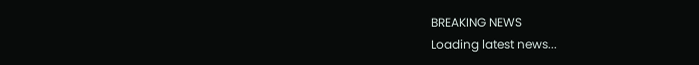BREAKING NEWS
Loading latest news...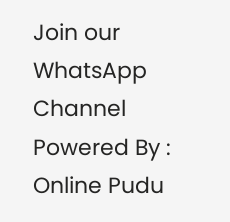Join our WhatsApp Channel Powered By : Online Pudu